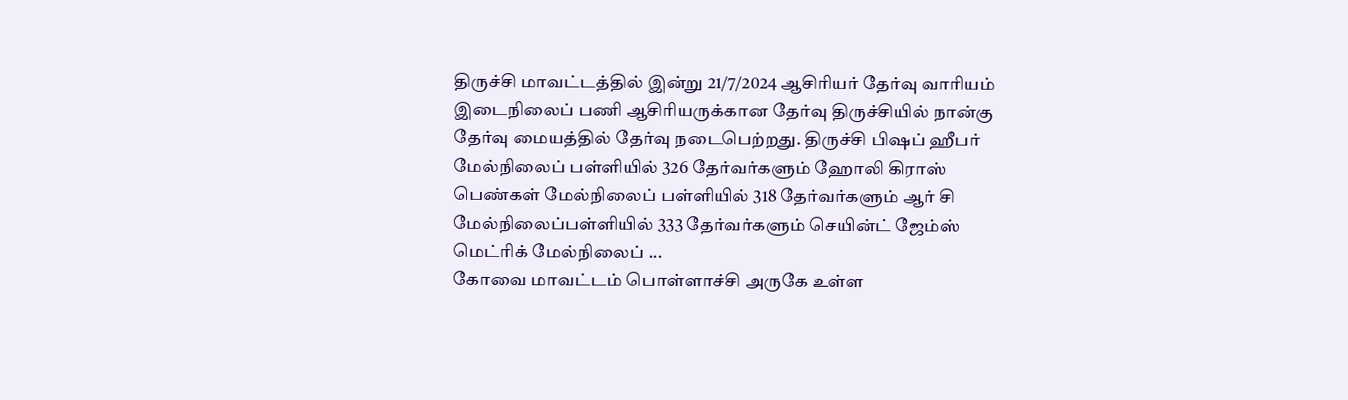திருச்சி மாவட்டத்தில் இன்று 21/7/2024 ஆசிரியர் தேர்வு வாரியம் இடைநிலைப் பணி ஆசிரியருக்கான தேர்வு திருச்சியில் நான்கு தேர்வு மையத்தில் தேர்வு நடைபெற்றது. திருச்சி பிஷப் ஹீபர் மேல்நிலைப் பள்ளியில் 326 தேர்வர்களும் ஹோலி கிராஸ் பெண்கள் மேல்நிலைப் பள்ளியில் 318 தேர்வர்களும் ஆர் சி மேல்நிலைப்பள்ளியில் 333 தேர்வர்களும் செயின்ட் ஜேம்ஸ் மெட்ரிக் மேல்நிலைப் ...
கோவை மாவட்டம் பொள்ளாச்சி அருகே உள்ள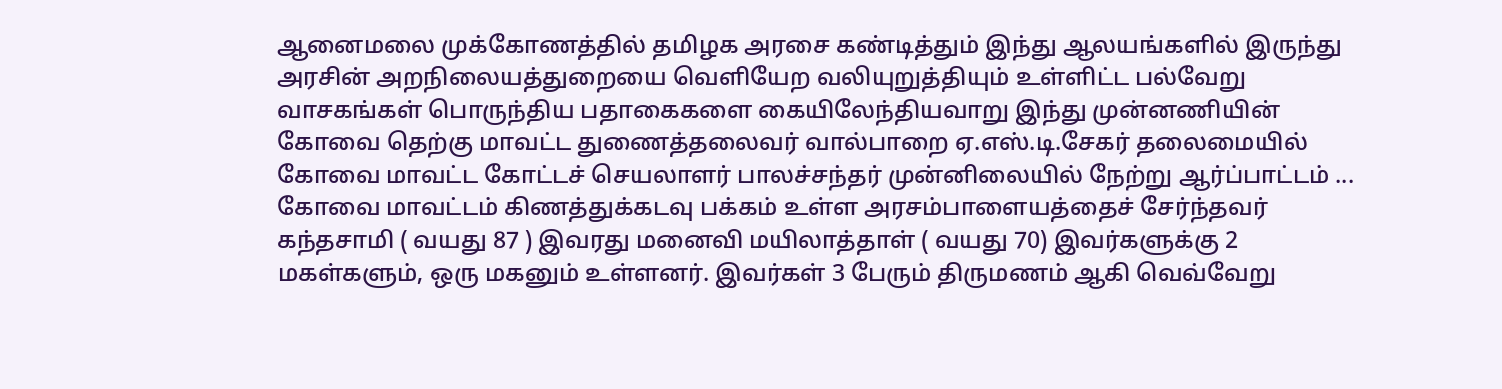ஆனைமலை முக்கோணத்தில் தமிழக அரசை கண்டித்தும் இந்து ஆலயங்களில் இருந்து அரசின் அறநிலையத்துறையை வெளியேற வலியுறுத்தியும் உள்ளிட்ட பல்வேறு வாசகங்கள் பொருந்திய பதாகைகளை கையிலேந்தியவாறு இந்து முன்னணியின் கோவை தெற்கு மாவட்ட துணைத்தலைவர் வால்பாறை ஏ.எஸ்.டி.சேகர் தலைமையில் கோவை மாவட்ட கோட்டச் செயலாளர் பாலச்சந்தர் முன்னிலையில் நேற்று ஆர்ப்பாட்டம் ...
கோவை மாவட்டம் கிணத்துக்கடவு பக்கம் உள்ள அரசம்பாளையத்தைச் சேர்ந்தவர் கந்தசாமி ( வயது 87 ) இவரது மனைவி மயிலாத்தாள் ( வயது 70) இவர்களுக்கு 2 மகள்களும், ஒரு மகனும் உள்ளனர். இவர்கள் 3 பேரும் திருமணம் ஆகி வெவ்வேறு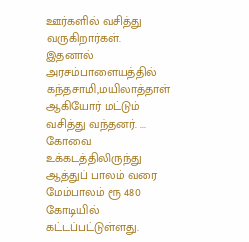ஊர்களில் வசித்து வருகிறார்கள். இதனால் அரசம்பாளையத்தில் கந்தசாமி,மயிலாத்தாள் ஆகியோர் மட்டும் வசித்து வந்தனர். ...
கோவை உக்கடத்திலிருந்து ஆத்துப் பாலம் வரை மேம்பாலம் ரூ 480 கோடியில் கட்டப்பட்டுள்ளது.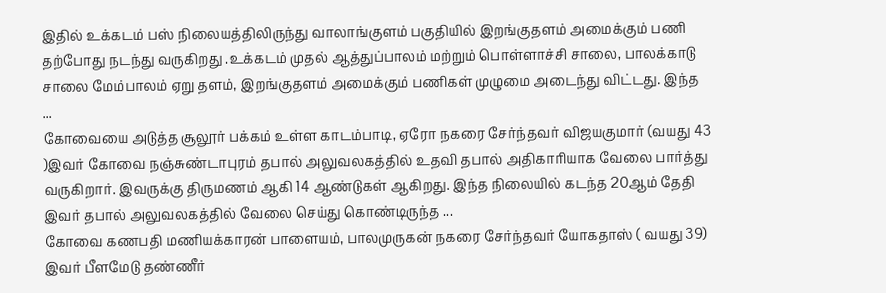இதில் உக்கடம் பஸ் நிலையத்திலிருந்து வாலாங்குளம் பகுதியில் இறங்குதளம் அமைக்கும் பணி தற்போது நடந்து வருகிறது .உக்கடம் முதல் ஆத்துப்பாலம் மற்றும் பொள்ளாச்சி சாலை, பாலக்காடு சாலை மேம்பாலம் ஏறு தளம், இறங்குதளம் அமைக்கும் பணிகள் முழுமை அடைந்து விட்டது. இந்த ...
கோவையை அடுத்த சூலூர் பக்கம் உள்ள காடம்பாடி, ஏரோ நகரை சேர்ந்தவர் விஜயகுமார் (வயது 43 )இவர் கோவை நஞ்சுண்டாபுரம் தபால் அலுவலகத்தில் உதவி தபால் அதிகாரியாக வேலை பார்த்து வருகிறார். இவருக்கு திருமணம் ஆகி 14 ஆண்டுகள் ஆகிறது. இந்த நிலையில் கடந்த 20ஆம் தேதி இவர் தபால் அலுவலகத்தில் வேலை செய்து கொண்டிருந்த ...
கோவை கணபதி மணியக்காரன் பாளையம், பாலமுருகன் நகரை சேர்ந்தவர் யோகதாஸ் ( வயது 39) இவர் பீளமேடு தண்ணீர்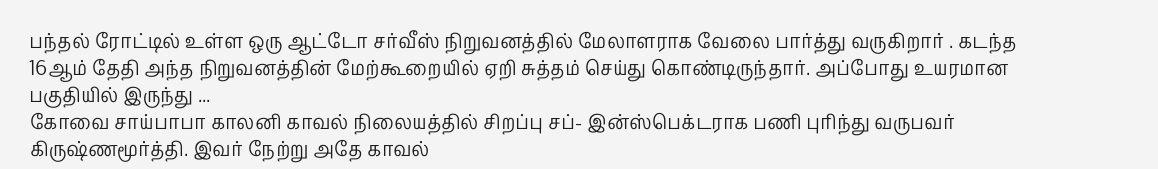பந்தல் ரோட்டில் உள்ள ஒரு ஆட்டோ சர்வீஸ் நிறுவனத்தில் மேலாளராக வேலை பார்த்து வருகிறார் . கடந்த 16ஆம் தேதி அந்த நிறுவனத்தின் மேற்கூறையில் ஏறி சுத்தம் செய்து கொண்டிருந்தார். அப்போது உயரமான பகுதியில் இருந்து ...
கோவை சாய்பாபா காலனி காவல் நிலையத்தில் சிறப்பு சப்- இன்ஸ்பெக்டராக பணி புரிந்து வருபவர் கிருஷ்ணமூர்த்தி. இவர் நேற்று அதே காவல்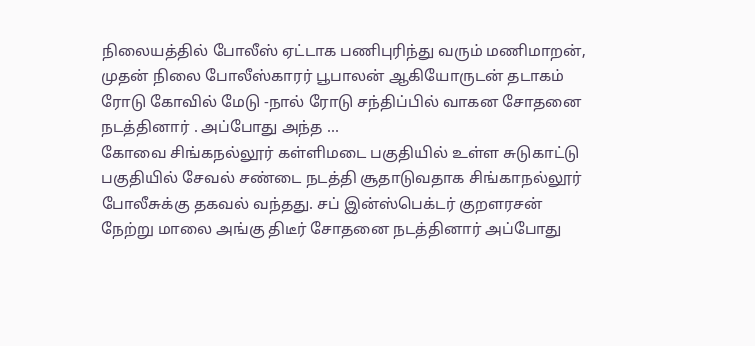நிலையத்தில் போலீஸ் ஏட்டாக பணிபுரிந்து வரும் மணிமாறன், முதன் நிலை போலீஸ்காரர் பூபாலன் ஆகியோருடன் தடாகம் ரோடு கோவில் மேடு -நால் ரோடு சந்திப்பில் வாகன சோதனை நடத்தினார் . அப்போது அந்த ...
கோவை சிங்கநல்லூர் கள்ளிமடை பகுதியில் உள்ள சுடுகாட்டு பகுதியில் சேவல் சண்டை நடத்தி சூதாடுவதாக சிங்காநல்லூர் போலீசுக்கு தகவல் வந்தது. சப் இன்ஸ்பெக்டர் குறளரசன் நேற்று மாலை அங்கு திடீர் சோதனை நடத்தினார் அப்போது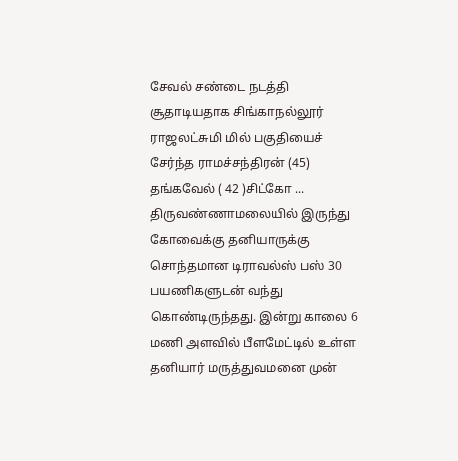சேவல் சண்டை நடத்தி சூதாடியதாக சிங்காநல்லூர் ராஜலட்சுமி மில் பகுதியைச் சேர்ந்த ராமச்சந்திரன் (45) தங்கவேல் ( 42 )சிட்கோ ...
திருவண்ணாமலையில் இருந்து கோவைக்கு தனியாருக்கு சொந்தமான டிராவல்ஸ் பஸ் 30 பயணிகளுடன் வந்து கொண்டிருந்தது. இன்று காலை 6 மணி அளவில் பீளமேட்டில் உள்ள தனியார் மருத்துவமனை முன்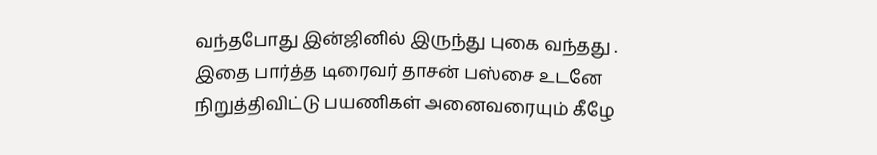வந்தபோது இன்ஜினில் இருந்து புகை வந்தது . இதை பார்த்த டிரைவர் தாசன் பஸ்சை உடனே நிறுத்திவிட்டு பயணிகள் அனைவரையும் கீழே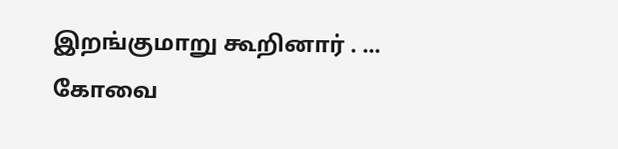இறங்குமாறு கூறினார் . ...
கோவை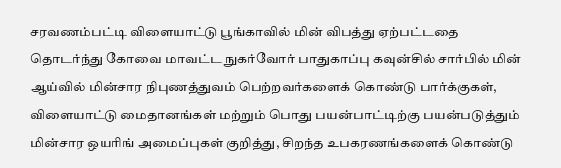சரவணம்பட்டி விளையாட்டு பூங்காவில் மின் விபத்து ஏற்பட்டதை தொடர்ந்து கோவை மாவட்ட நுகர்வோர் பாதுகாப்பு கவுன்சில் சார்பில் மின் ஆய்வில் மின்சார நிபுணத்துவம் பெற்றவர்களைக் கொண்டு பார்க்குகள், விளையாட்டு மைதானங்கள் மற்றும் பொது பயன்பாட்டிற்கு பயன்படுத்தும் மின்சார ஒயரிங் அமைப்புகள் குறித்து, சிறந்த உபகரணங்களைக் கொண்டு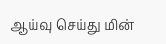ஆய்வு செய்து மின்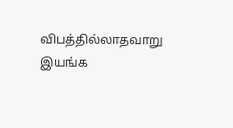விபத்தில்லாதவாறு இயங்க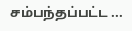சம்பந்தப்பட்ட ...